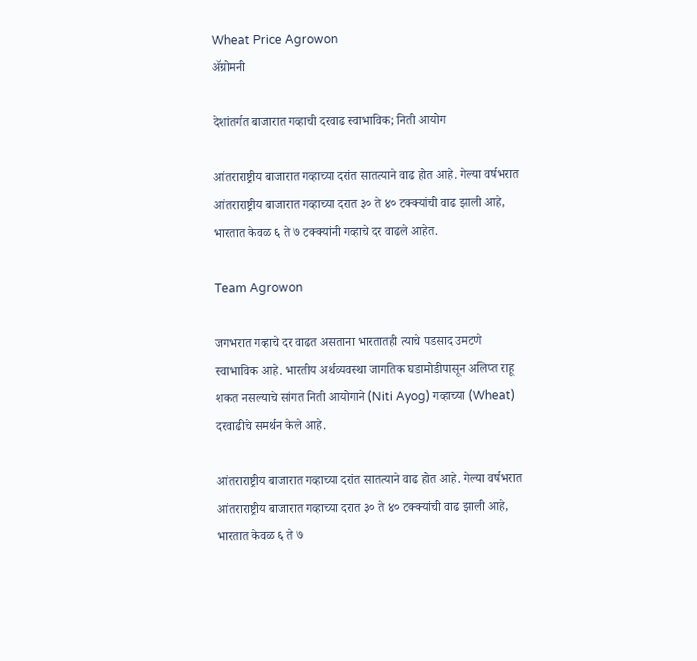Wheat Price Agrowon
ॲग्रोमनी

देशांतर्गत बाजारात गव्हाची दरवाढ स्वाभाविक; निती आयोग

आंतराराष्ट्रीय बाजारात गव्हाच्या दरांत सातत्याने वाढ होत आहे. गेल्या वर्षभरात आंतराराष्ट्रीय बाजारात गव्हाच्या दरात ३० ते ४० टक्क्यांची वाढ झाली आहे, भारतात केवळ ६ ते ७ टक्क्यांनी गव्हाचे दर वाढले आहेत.

Team Agrowon

जगभरात गव्हाचे दर वाढत असताना भारतातही त्याचे पडसाद उमटणे स्वाभाविक आहे. भारतीय अर्थव्यवस्था जागतिक घडामोडीपासून अलिप्त राहू शकत नसल्याचे सांगत निती आयोगाने (Niti Ayog) गव्हाच्या (Wheat) दरवाढीचे समर्थन केले आहे.

आंतराराष्ट्रीय बाजारात गव्हाच्या दरांत सातत्याने वाढ होत आहे. गेल्या वर्षभरात आंतराराष्ट्रीय बाजारात गव्हाच्या दरात ३० ते ४० टक्क्यांची वाढ झाली आहे, भारतात केवळ ६ ते ७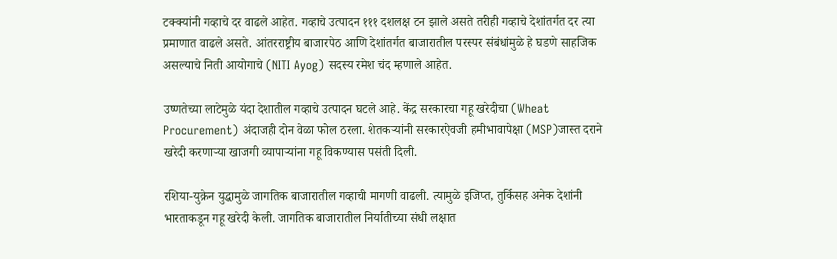टक्क्यांनी गव्हाचे दर वाढले आहेत. गव्हाचे उत्पादन १११ दशलक्ष टन झाले असते तरीही गव्हाचे देशांतर्गत दर त्या प्रमाणात वाढले असते. आंतरराष्ट्रीय बाजारपेठ आणि देशांतर्गत बाजारातील परस्पर संबंधांमुळे हे घडणे साहजिक असल्याचे निती आयोगाचे (NITI Ayog) सदस्य रमेश चंद म्हणाले आहेत.

उष्णतेच्या लाटेमुळे यंदा देशातील गव्हाचे उत्पादन घटले आहे. केंद्र सरकारचा गहू खरेदीचा (Wheat Procurement) अंदाजही दोन वेळा फोल ठरला. शेतकऱ्यांनी सरकारऐवजी हमीभावापेक्षा (MSP)जास्त दराने खरेदी करणाऱ्या खाजगी व्यापाऱ्यांना गहू विकण्यास पसंती दिली.

रशिया-युक्रेन युद्धामुळे जागतिक बाजारातील गव्हाची मागणी वाढली. त्यामुळे इजिप्त, तुर्किसह अनेक देशांनी भारताकडून गहू खरेदी केली. जागतिक बाजारातील निर्यातीच्या संधी लक्षात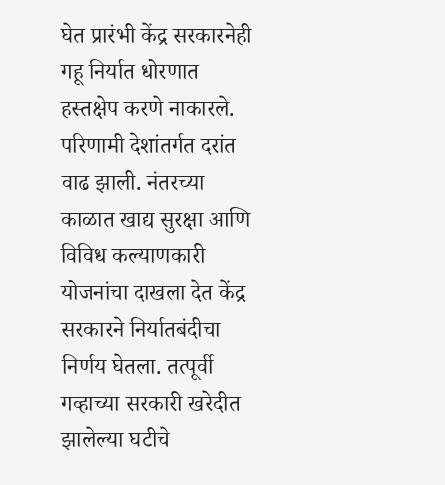घेत प्रारंभी केंद्र सरकारनेही गहू निर्यात धोरणात हस्तक्षेप करणे नाकारले. परिणामी देशांतर्गत दरांत वाढ झाली. नंतरच्या काळात खाद्य सुरक्षा आणि विविध कल्याणकारी योजनांचा दाखला देत केंद्र सरकारने निर्यातबंदीचा निर्णय घेतला. तत्पूर्वी गव्हाच्या सरकारी खरेदीत झालेल्या घटीचे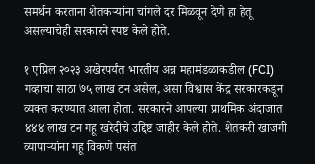समर्थन करताना शेतकऱ्यांना चांगले दर मिळवून देणे हा हेतू असल्याचेही सरकारने स्पष्ट केले होते.

१ एप्रिल २०२३ अखेरपर्यंत भारतीय अन्न महामंडळाकडील (FCI) गव्हाचा साठा ७५ लाख टन असेल, असा विश्वास केंद्र सरकारकडून व्यक्त करण्यात आला होता. सरकारने आपल्या प्राथमिक अंदाजात ४४४ लाख टन गहू खरेदीचे उद्दिष्ट जाहीर केले होते. शेतकरी खाजगी व्यापाऱ्यांना गहू विकणे पसंत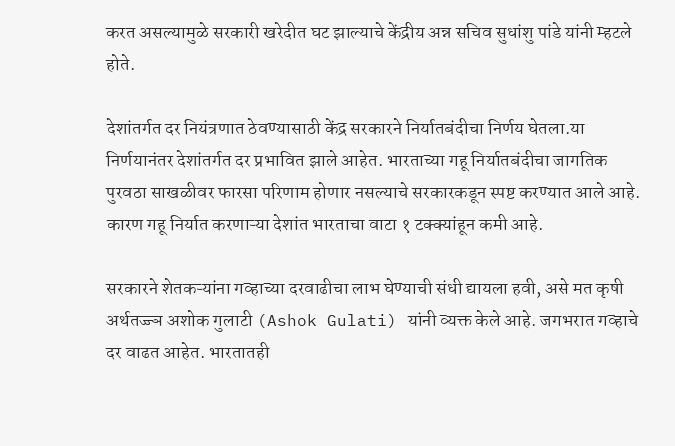करत असल्यामुळे सरकारी खरेदीत घट झाल्याचे केंद्रीय अन्न सचिव सुधांशु पांडे यांनी म्हटले होते.

देशांतर्गत दर नियंत्रणात ठेवण्यासाठी केंद्र सरकारने निर्यातबंदीचा निर्णय घेतला.या निर्णयानंतर देशांतर्गत दर प्रभावित झाले आहेत. भारताच्या गहू निर्यातबंदीचा जागतिक पुरवठा साखळीवर फारसा परिणाम होणार नसल्याचे सरकारकडून स्पष्ट करण्यात आले आहे. कारण गहू निर्यात करणाऱ्या देशांत भारताचा वाटा १ टक्क्यांहून कमी आहे.

सरकारने शेतकऱ्यांना गव्हाच्या दरवाढीचा लाभ घेण्याची संधी द्यायला हवी, असे मत कृषी अर्थतज्ज्ञ अशोक गुलाटी (Ashok Gulati) यांनी व्यक्त केले आहे. जगभरात गव्हाचे दर वाढत आहेत. भारतातही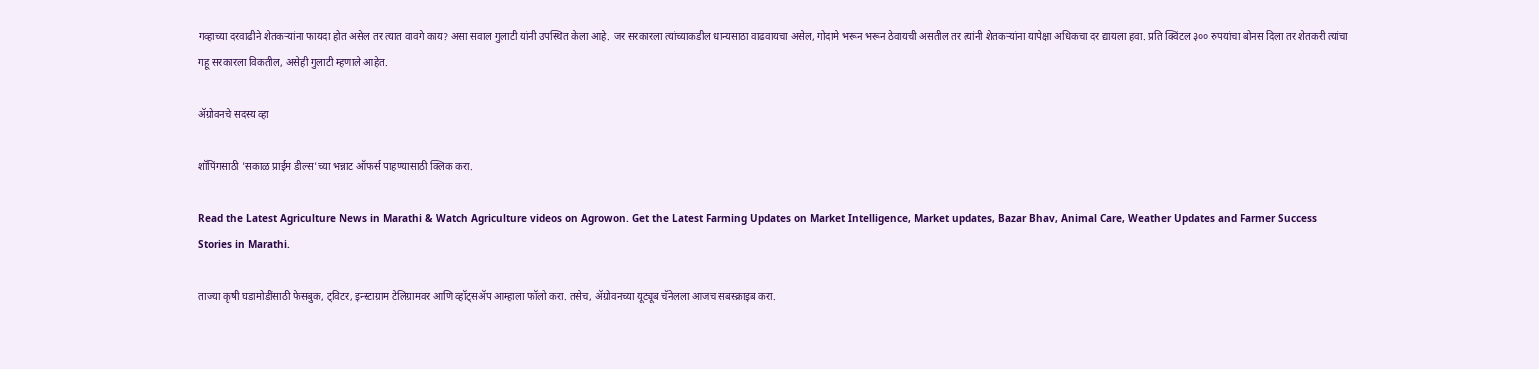गव्हाच्या दरवाढीने शेतकऱ्यांना फायदा होत असेल तर त्यात वावगे काय? असा सवाल गुलाटी यांनी उपस्थित केला आहे. जर सरकारला त्यांच्याकडील धान्यसाठा वाढवायचा असेल, गोदामे भरून भरून ठेवायची असतील तर त्यांनी शेतकऱ्यांना यापेक्षा अधिकचा दर द्यायला हवा. प्रति क्विंटल ३०० रुपयांचा बोनस दिला तर शेतकरी त्यांचा गहू सरकारला विकतील, असेही गुलाटी म्हणाले आहेत.

ॲग्रोवनचे सदस्य व्हा

शॉपिंगसाठी 'सकाळ प्राईम डील्स'च्या भन्नाट ऑफर्स पाहण्यासाठी क्लिक करा.

Read the Latest Agriculture News in Marathi & Watch Agriculture videos on Agrowon. Get the Latest Farming Updates on Market Intelligence, Market updates, Bazar Bhav, Animal Care, Weather Updates and Farmer Success Stories in Marathi.

ताज्या कृषी घडामोडींसाठी फेसबुक, ट्विटर, इन्स्टाग्राम टेलिग्रामवर आणि व्हॉट्सॲप आम्हाला फॉलो करा. तसेच, ॲग्रोवनच्या यूट्यूब चॅनेलला आजच सबस्क्राइब करा.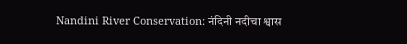Nandini River Conservation: नंदिनी नदीचा श्वास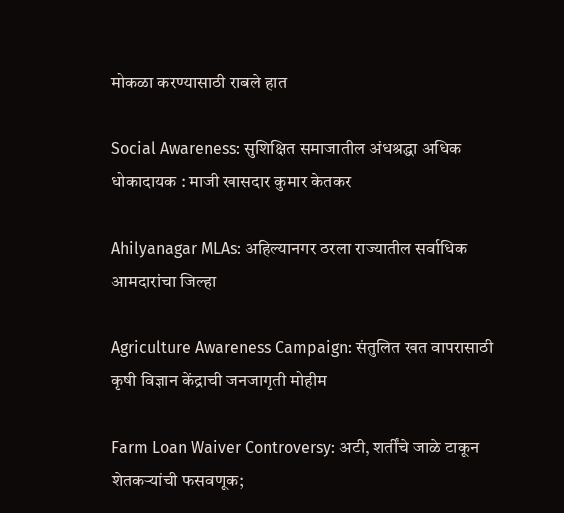मोकळा करण्यासाठी राबले हात

Social Awareness: सुशिक्षित समाजातील अंधश्रद्धा अधिक धोकादायक : माजी खासदार कुमार केतकर

Ahilyanagar MLAs: अहिल्यानगर ठरला राज्यातील सर्वाधिक आमदारांचा जिल्हा

Agriculture Awareness Campaign: संतुलित खत वापरासाठी कृषी विज्ञान केंद्राची जनजागृती मोहीम

Farm Loan Waiver Controversy: अटी, शर्तींचे जाळे टाकून शेतकऱ्यांची फसवणूक;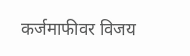कर्जमाफीवर विजय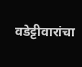वडेट्टीवारांचा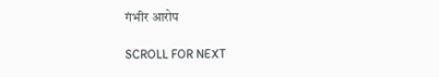गंभीर आरोप

SCROLL FOR NEXT